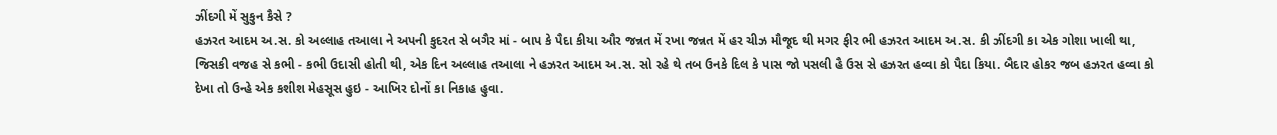ઝીંદગી મેં સુકુન કૈસે ?
હઝરત આદમ અ.સ. કો અલ્લાહ તઆલા ને અપની કુદરત સે બગૈર માં - બાપ કે પૈદા કીયા ઔર જન્નત મેં રખા જન્નત મેં હર ચીઝ મૌજૂદ થી મગર ફીર ભી હઝરત આદમ અ.સ. કી ઝીંદગી કા એક ગોશા ખાલી થા, જિસકી વજહ સે કભી - કભી ઉદાસી હોતી થી, એક દિન અલ્લાહ તઆલા ને હઝરત આદમ અ.સ. સો રહે થે તબ ઉનકે દિલ કે પાસ જો પસલી હૈ ઉસ સે હઝરત હવ્વા કો પૈદા કિયા. બૈદાર હોકર જબ હઝરત હવ્વા કો દેખા તો ઉન્હે એક કશીશ મેહસૂસ હુઇ - આખિર દોનોં કા નિકાહ હુવા.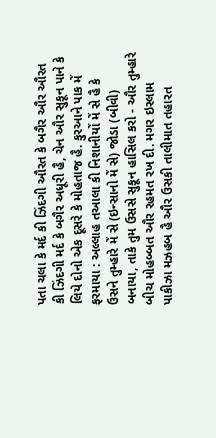પતા ચલા કે મર્દ કી ઝિંદગી ઔરત કે બગૈર ઔર ઔરત કી ઝિંદગી મર્દ કે બગૈર અધૂરી હૈ, ચેન ઔર સુકૂન પાને કે લિયે દોનો એક દૂસરે કે મોહતાજ હૈ. કુરઆને પાક મેં ફરમાયા : અલ્લાહ તઆલા કી નિશાનીયોં મેં સે હૈ કે ઉસને તુમ્હારે મેં સે (ઇન્સાનો મેં સે) જોડા (બીવી) બનાયા, તાકે તુમ ઉસસે સુકૂન હાસિલ કરો - ઔર તુમ્હારે બીચ મોહબ્બત ઔર રહમત રખ દી. મગર ઇસ્લામ પાકીઝા મઝહબ હૈ ઔર ઉસકી તાલીમાત તહારત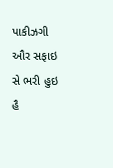પાકીઝગી ઔર સફાઇ સે ભરી હુઇ હૈ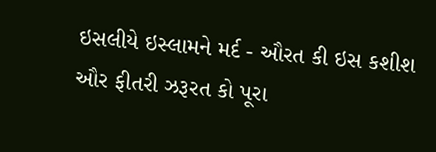ઇસલીયે ઇસ્લામને મર્દ - ઔરત કી ઇસ કશીશ ઔર ફીતરી ઝરૂરત કો પૂરા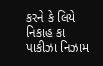કરને કે લિયે નિકાહ કા પાકીઝા નિઝામ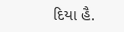દિયા હૈ.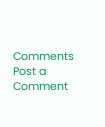Comments
Post a Comment